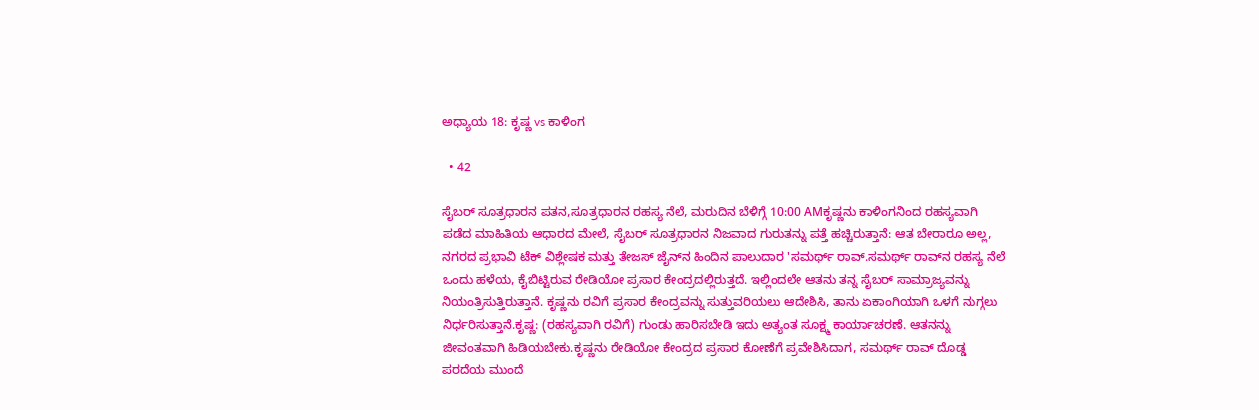ಅಧ್ಯಾಯ 18: ಕೃಷ್ಣ vs ಕಾಳಿಂಗ

  • 42

ಸೈಬರ್ ಸೂತ್ರಧಾರನ ಪತನ,ಸೂತ್ರಧಾರನ ರಹಸ್ಯ ನೆಲೆ, ಮರುದಿನ ಬೆಳಿಗ್ಗೆ 10:00 AMಕೃಷ್ಣನು ಕಾಳಿಂಗನಿಂದ ರಹಸ್ಯವಾಗಿ ಪಡೆದ ಮಾಹಿತಿಯ ಆಧಾರದ ಮೇಲೆ, ಸೈಬರ್ ಸೂತ್ರಧಾರನ ನಿಜವಾದ ಗುರುತನ್ನು ಪತ್ತೆ ಹಚ್ಚಿರುತ್ತಾನೆ: ಆತ ಬೇರಾರೂ ಅಲ್ಲ, ನಗರದ ಪ್ರಭಾವಿ ಟೆಕ್ ವಿಶ್ಲೇಷಕ ಮತ್ತು ತೇಜಸ್ ಜೈನ್‌ನ ಹಿಂದಿನ ಪಾಲುದಾರ 'ಸಮರ್ಥ್ ರಾವ್.ಸಮರ್ಥ್ ರಾವ್‌ನ ರಹಸ್ಯ ನೆಲೆ ಒಂದು ಹಳೆಯ, ಕೈಬಿಟ್ಟಿರುವ ರೇಡಿಯೋ ಪ್ರಸಾರ ಕೇಂದ್ರದಲ್ಲಿರುತ್ತದೆ. ಇಲ್ಲಿಂದಲೇ ಆತನು ತನ್ನ ಸೈಬರ್ ಸಾಮ್ರಾಜ್ಯವನ್ನು ನಿಯಂತ್ರಿಸುತ್ತಿರುತ್ತಾನೆ. ಕೃಷ್ಣನು ರವಿಗೆ ಪ್ರಸಾರ ಕೇಂದ್ರವನ್ನು ಸುತ್ತುವರಿಯಲು ಆದೇಶಿಸಿ, ತಾನು ಏಕಾಂಗಿಯಾಗಿ ಒಳಗೆ ನುಗ್ಗಲು ನಿರ್ಧರಿಸುತ್ತಾನೆ.ಕೃಷ್ಣ: (ರಹಸ್ಯವಾಗಿ ರವಿಗೆ) ಗುಂಡು ಹಾರಿಸಬೇಡಿ ಇದು ಅತ್ಯಂತ ಸೂಕ್ಷ್ಮ ಕಾರ್ಯಾಚರಣೆ. ಆತನನ್ನು ಜೀವಂತವಾಗಿ ಹಿಡಿಯಬೇಕು.ಕೃಷ್ಣನು ರೇಡಿಯೋ ಕೇಂದ್ರದ ಪ್ರಸಾರ ಕೋಣೆಗೆ ಪ್ರವೇಶಿಸಿದಾಗ, ಸಮರ್ಥ್ ರಾವ್ ದೊಡ್ಡ ಪರದೆಯ ಮುಂದೆ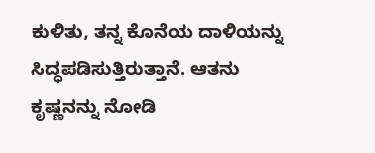ಕುಳಿತು, ತನ್ನ ಕೊನೆಯ ದಾಳಿಯನ್ನು ಸಿದ್ಧಪಡಿಸುತ್ತಿರುತ್ತಾನೆ. ಆತನು ಕೃಷ್ಣನನ್ನು ನೋಡಿ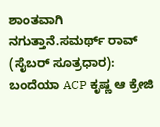ಶಾಂತವಾಗಿ ನಗುತ್ತಾನೆ.ಸಮರ್ಥ್ ರಾವ್ (ಸೈಬರ್ ಸೂತ್ರಧಾರ): ಬಂದೆಯಾ ACP ಕೃಷ್ಣ ಆ ಕ್ರೇಜಿ